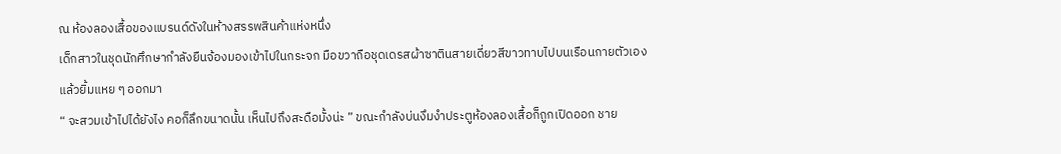ณ ห้องลองเสื้อของแบรนด์ดังในห้างสรรพสินค้าแห่งหนึ่ง
เด็กสาวในชุดนักศึกษากำลังยืนจ้องมองเข้าไปในกระจก มือขวาถือชุดเดรสผ้าซาตินสายเดี่ยวสีขาวทาบไปบนเรือนกายตัวเองแล้วยิ้มแหย ๆ ออกมา
“ จะสวมเข้าไปได้ยังไง คอก็ลึกขนาดนั้น เห็นไปถึงสะดือมั้งน่ะ ” ขณะกำลังบ่นงึมงำประตูห้องลองเสื้อก็ถูกเปิดออก ชาย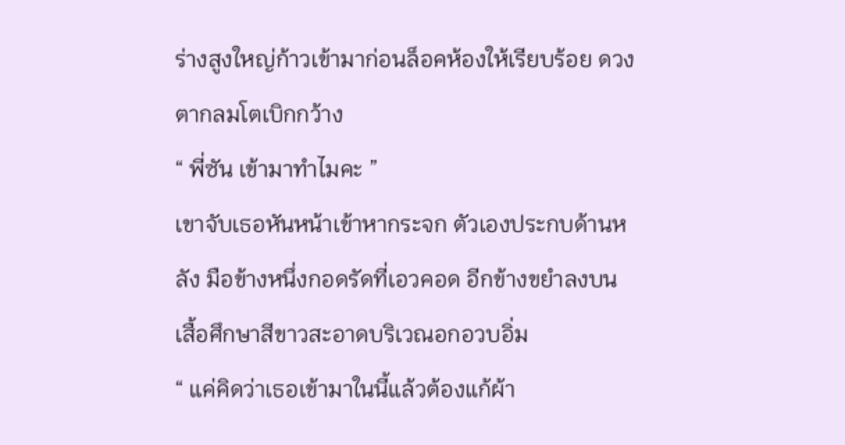ร่างสูงใหญ่ก้าวเข้ามาก่อนล็อคห้องให้เรียบร้อย ดวงตากลมโตเบิกกว้าง
“ พี่ซัน เข้ามาทำไมคะ ”
เขาจับเธอหันหน้าเข้าหากระจก ตัวเองประกบด้านหลัง มือข้างหนึ่งกอดรัดที่เอวคอด อีกข้างขยำลงบนเสื้อศึกษาสีขาวสะอาดบริเวณอกอวบอิ่ม
“ แค่คิดว่าเธอเข้ามาในนี้แล้วต้องแก้ผ้า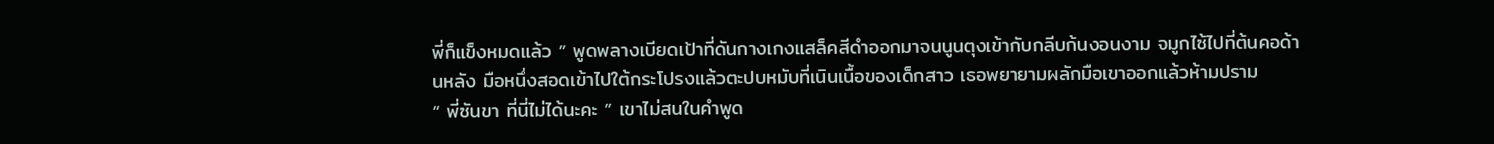พี่ก็แข็งหมดแล้ว ” พูดพลางเบียดเป้าที่ดันกางเกงแสล็คสีดำออกมาจนนูนตุงเข้ากับกลีบก้นงอนงาม จมูกไซ้ไปที่ต้นคอด้านหลัง มือหนึ่งสอดเข้าไปใต้กระโปรงแล้วตะปบหมับที่เนินเนื้อของเด็กสาว เธอพยายามผลักมือเขาออกแล้วห้ามปราม
“ พี่ซันขา ที่นี่ไม่ได้นะคะ ” เขาไม่สนในคำพูด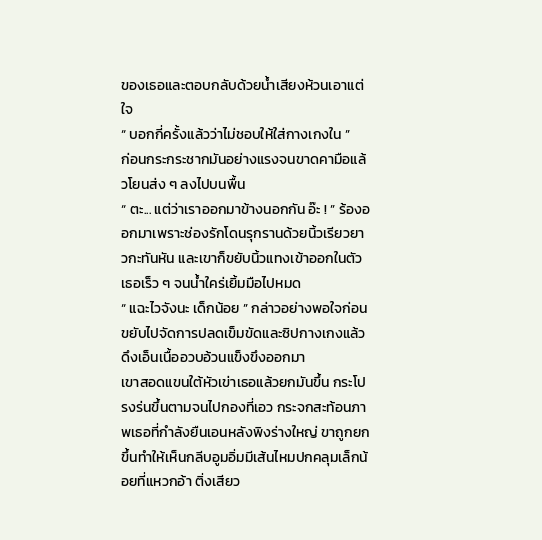ของเธอและตอบกลับด้วยน้ำเสียงห้วนเอาแต่ใจ
“ บอกกี่ครั้งแล้วว่าไม่ชอบให้ใส่กางเกงใน ”
ก่อนกระกระชากมันอย่างแรงจนขาดคามือแล้วโยนส่ง ๆ ลงไปบนพื้น
“ ตะ... แต่ว่าเราออกมาข้างนอกกัน อ๊ะ ! ” ร้องออกมาเพราะช่องรักโดนรุกรานด้วยนิ้วเรียวยาวกะทันหัน และเขาก็ขยับนิ้วแทงเข้าออกในตัวเธอเร็ว ๆ จนน้ำใคร่เยิ้มมือไปหมด
“ แฉะไวจังนะ เด็กน้อย ” กล่าวอย่างพอใจก่อนขยับไปจัดการปลดเข็มขัดและซิปกางเกงแล้วดึงเอ็นเนื้ออวบอ้วนแข็งขึงออกมา
เขาสอดแขนใต้หัวเข่าเธอแล้วยกมันขึ้น กระโปรงร่นขึ้นตามจนไปกองที่เอว กระจกสะท้อนภาพเธอที่กำลังยืนเอนหลังพิงร่างใหญ่ ขาถูกยกขึ้นทำให้เห็นกลีบอูมอิ่มมีเส้นไหมปกคลุมเล็กน้อยที่แหวกอ้า ติ่งเสียว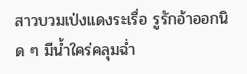สาวบวมเป่งแดงระเรื่อ รูรักอ้าออกนิด ๆ มีน้ำใคร่คลุมฉ่ำ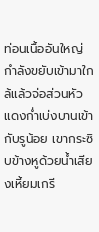ท่อนเนื้ออันใหญ่กำลังขยับเข้ามาใกล้แล้วจ่อส่วนหัวแดงก่ำเบ่งบานเข้ากับรูน้อย เขากระซิบข้างหูด้วยน้ำเสียงเหี้ยมเกรี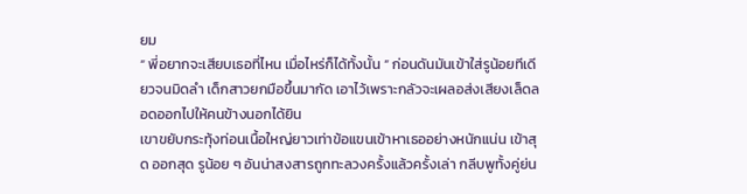ยม
“ พี่อยากจะเสียบเธอที่ไหน เมื่อไหร่ก็ได้ทั้งนั้น ” ก่อนดันมันเข้าใส่รูน้อยทีเดียวจนมิดลำ เด็กสาวยกมือขึ้นมากัด เอาไว้เพราะกลัวจะเผลอส่งเสียงเล็ดลอดออกไปให้คนข้างนอกได้ยิน
เขาขยับกระทุ้งท่อนเนื้อใหญ่ยาวเท่าข้อแขนเข้าหาเธออย่างหนักแน่น เข้าสุด ออกสุด รูน้อย ๆ อันน่าสงสารถูกทะลวงครั้งแล้วครั้งเล่า กลีบพูทั้งคู่ย่น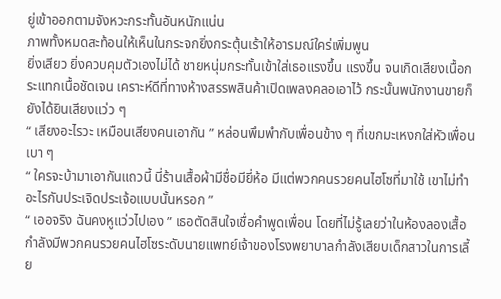ยู่เข้าออกตามจังหวะกระทั้นอันหนักแน่น
ภาพทั้งหมดสะท้อนให้เห็นในกระจกยิ่งกระตุ้นเร้าให้อารมณ์ใคร่เพิ่มพูน
ยิ่งเสียว ยิ่งควบคุมตัวเองไม่ได้ ชายหนุ่มกระทั้นเข้าใส่เธอแรงขึ้น แรงขึ้น จนเกิดเสียงเนื้อกระแทกเนื้อชัดเจน เคราะห์ดีที่ทางห้างสรรพสินค้าเปิดเพลงคลอเอาไว้ กระนั้นพนักงานขายก็ยังได้ยินเสียงแว่ว ๆ
“ เสียงอะไรวะ เหมือนเสียงคนเอากัน ” หล่อนพึมพำกับเพื่อนข้าง ๆ ที่เขกมะเหงกใส่หัวเพื่อนเบา ๆ
“ ใครจะบ้ามาเอากันแถวนี้ นี่ร้านเสื้อผ้ามีชื่อมียี่ห้อ มีแต่พวกคนรวยคนไฮโซที่มาใช้ เขาไม่ทำอะไรกันประเจิดประเจ้อแบบนั้นหรอก ”
“ เออจริง ฉันคงหูแว่วไปเอง ” เธอตัดสินใจเชื่อคำพูดเพื่อน โดยที่ไม่รู้เลยว่าในห้องลองเสื้อกำลังมีพวกคนรวยคนไฮโซระดับนายแพทย์เจ้าของโรงพยาบาลกำลังเสียบเด็กสาวในการเลี้ย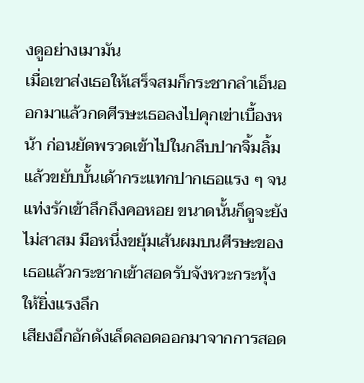งดูอย่างเมามัน
เมื่อเขาส่งเธอให้เสร็จสมก็กระชากลำเอ็นออกมาแล้วกดศีรษะเธอลงไปคุกเข่าเบื้องหน้า ก่อนยัดพรวดเข้าไปในกลีบปากจิ้มลิ้มแล้วขยับบั้นเด้ากระแทกปากเธอแรง ๆ จนแท่งรักเข้าลึกถึงคอหอย ขนาดนั้นก็ดูจะยังไม่สาสม มือหนึ่งขยุ้มเส้นผมบนศีรษะของเธอแล้วกระชากเข้าสอดรับจังหวะกระทุ้งให้ยิ่งแรงลึก
เสียงอึกอักดังเล็ดลอดออกมาจากการสอด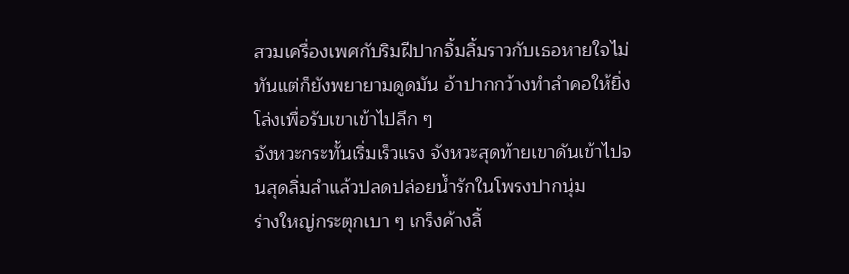สวมเครื่องเพศกับริมฝีปากจิ้มลิ้มราวกับเธอหายใจไม่ทันแต่ก็ยังพยายามดูดมัน อ้าปากกว้างทำลำคอให้ยิ่งโล่งเพื่อรับเขาเข้าไปลึก ๆ
จังหวะกระทั้นเริ่มเร็วแรง จังหวะสุดท้ายเขาดันเข้าไปจนสุดลิ่มลำแล้วปลดปล่อยน้ำรักในโพรงปากนุ่ม
ร่างใหญ่กระตุกเบา ๆ เกร็งค้างลิ้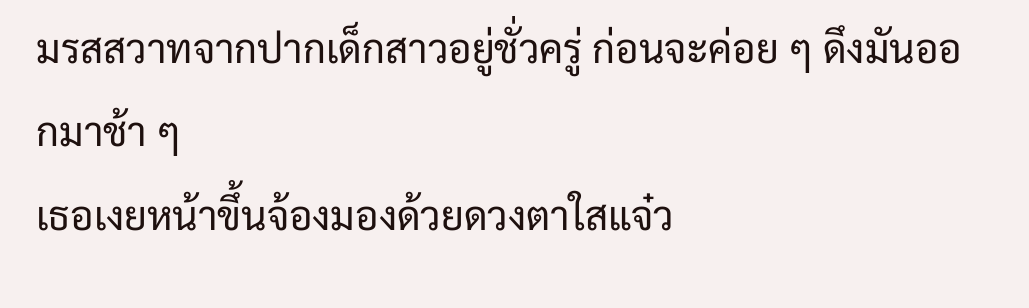มรสสวาทจากปากเด็กสาวอยู่ชั่วครู่ ก่อนจะค่อย ๆ ดึงมันออกมาช้า ๆ
เธอเงยหน้าขึ้นจ้องมองด้วยดวงตาใสแจ๋ว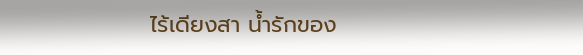ไร้เดียงสา น้ำรักของ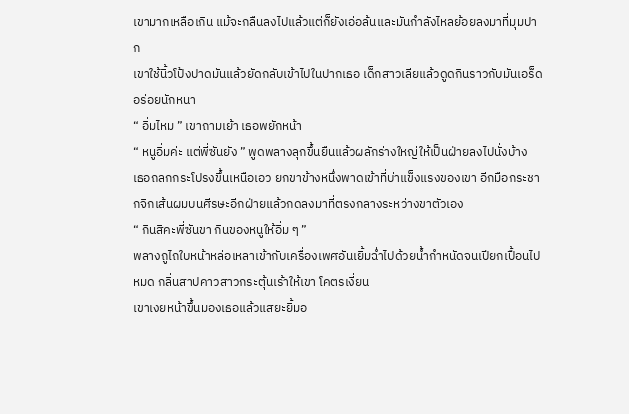เขามากเหลือเกิน แม้จะกลืนลงไปแล้วแต่ก็ยังเอ่อล้นและมันกำลังไหลย้อยลงมาที่มุมปาก
เขาใช้นิ้วโป้งปาดมันแล้วยัดกลับเข้าไปในปากเธอ เด็กสาวเลียแล้วดูดกินราวกับมันเอร็ดอร่อยนักหนา
“ อิ่มไหม ” เขาถามเย้า เธอพยักหน้า
“ หนูอิ่มค่ะ แต่พี่ซันยัง ” พูดพลางลุกขึ้นยืนแล้วผลักร่างใหญ่ให้เป็นฝ่ายลงไปนั่งบ้าง
เธอถลกกระโปรงขึ้นเหนือเอว ยกขาข้างหนึ่งพาดเข้าที่บ่าแข็งแรงของเขา อีกมือกระชากจิกเส้นผมบนศีรษะอีกฝ่ายแล้วกดลงมาที่ตรงกลางระหว่างขาตัวเอง
“ กินสิคะพี่ซันขา กินของหนูให้อิ่ม ๆ ”
พลางถูไถใบหน้าหล่อเหลาเข้ากับเครื่องเพศอันเยิ้มฉ่ำไปด้วยน้ำกำหนัดจนเปียกเปื้อนไปหมด กลิ่นสาปคาวสาวกระตุ้นเร้าให้เขา โคตรเงี่ยน
เขาเงยหน้าขึ้นมองเธอแล้วแสยะยิ้มอ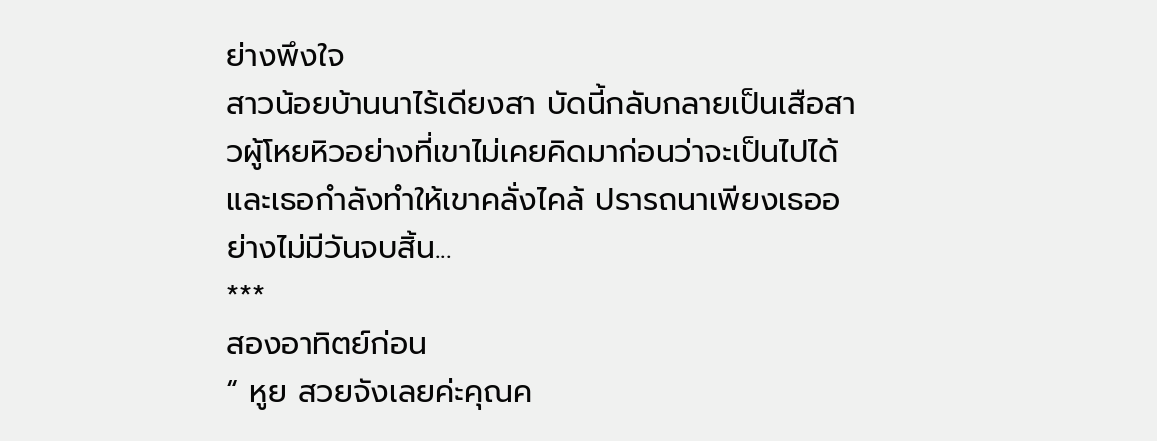ย่างพึงใจ
สาวน้อยบ้านนาไร้เดียงสา บัดนี้กลับกลายเป็นเสือสาวผู้โหยหิวอย่างที่เขาไม่เคยคิดมาก่อนว่าจะเป็นไปได้
และเธอกำลังทำให้เขาคลั่งไคล้ ปรารถนาเพียงเธออย่างไม่มีวันจบสิ้น...
***
สองอาทิตย์ก่อน
“ หูย สวยจังเลยค่ะคุณค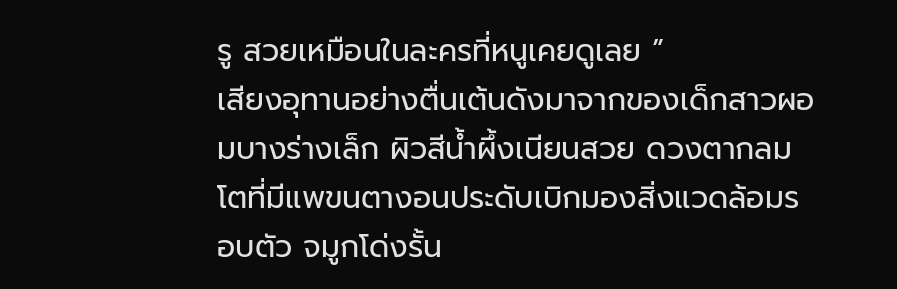รู สวยเหมือนในละครที่หนูเคยดูเลย ”
เสียงอุทานอย่างตื่นเต้นดังมาจากของเด็กสาวผอมบางร่างเล็ก ผิวสีน้ำผึ้งเนียนสวย ดวงตากลมโตที่มีแพขนตางอนประดับเบิกมองสิ่งแวดล้อมรอบตัว จมูกโด่งรั้น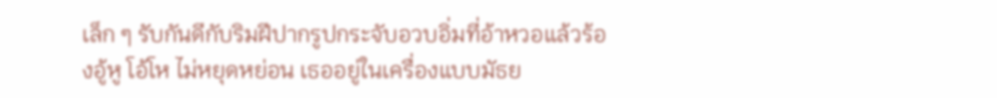เล็ก ๆ รับกันดีกับริมฝีปากรูปกระจับอวบอิ่มที่อ้าหวอแล้วร้องอู้หู โอ้โห ไม่หยุดหย่อน เธออยู่ในเครื่องแบบมัธย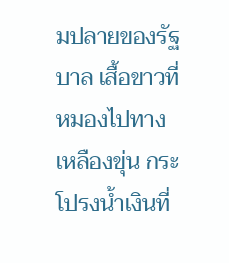มปลายของรัฐบาล เสื้อขาวที่หมองไปทางเหลืองขุ่น กระโปรงน้ำเงินที่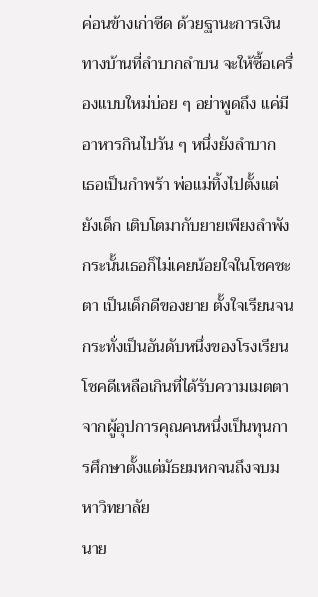ค่อนข้างเก่าซีด ด้วยฐานะการเงินทางบ้านที่ลำบากลำบน จะให้ซื้อเครื่องแบบใหม่บ่อย ๆ อย่าพูดถึง แค่มีอาหารกินไปวัน ๆ หนึ่งยังลำบาก
เธอเป็นกำพร้า พ่อแม่ทิ้งไปตั้งแต่ยังเด็ก เติบโตมากับยายเพียงลำพัง กระนั้นเธอก็ไม่เคยน้อยใจในโชคชะตา เป็นเด็กดีของยาย ตั้งใจเรียนจนกระทั่งเป็นอันดับหนึ่งของโรงเรียน โชคดีเหลือเกินที่ได้รับความเมตตาจากผู้อุปการคุณคนหนึ่งเป็นทุนการศึกษาตั้งแต่มัธยมหกจนถึงจบมหาวิทยาลัย
นาย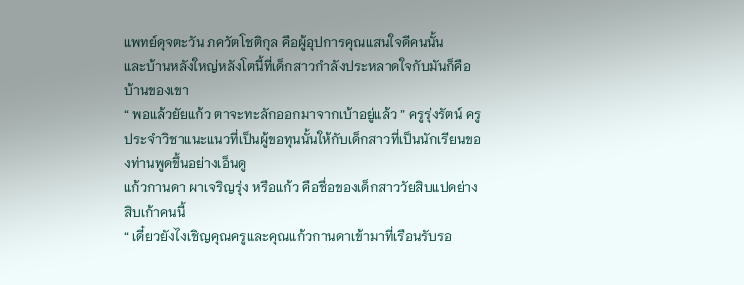แพทย์ดุจตะวัน ภควัตโชติกุล คือผู้อุปการคุณแสนใจดีคนนั้น
และบ้านหลังใหญ่หลังโตนี้ที่เด็กสาวกำลังประหลาดใจกับมันก็คือบ้านของเขา
“ พอแล้วยัยแก้ว ตาจะทะลักออกมาจากเบ้าอยู่แล้ว ” ครูรุ่งรัตน์ ครูประจำวิชาแนะแนวที่เป็นผู้ขอทุนนั้นให้กับเด็กสาวที่เป็นนักเรียนของท่านพูดขึ้นอย่างเอ็นดู
แก้วกานดา ผาเจริญรุ่ง หรือแก้ว คือชื่อของเด็กสาววัยสิบแปดย่างสิบเก้าคนนี้
“ เดี๋ยวยังไงเชิญคุณครูและคุณแก้วกานดาเข้ามาที่เรือนรับรอ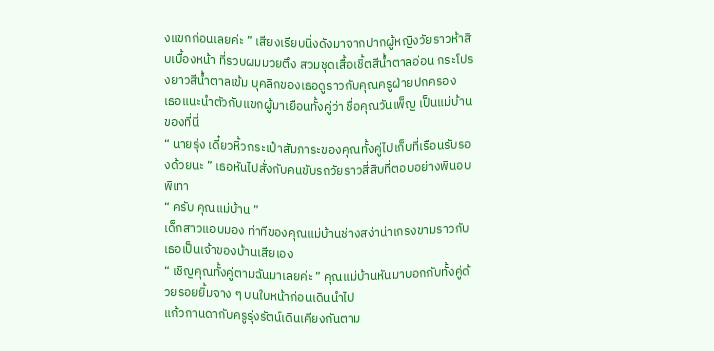งแขกก่อนเลยค่ะ ” เสียงเรียบนิ่งดังมาจากปากผู้หญิงวัยราวห้าสิบเบื้องหน้า ที่รวบผมมวยตึง สวมชุดเสื้อเชิ้ตสีน้ำตาลอ่อน กระโปรงยาวสีน้ำตาลเข้ม บุคลิกของเธอดูราวกับคุณครูฝ่ายปกครอง
เธอแนะนำตัวกับแขกผู้มาเยือนทั้งคู่ว่า ชื่อคุณวันเพ็ญ เป็นแม่บ้านของที่นี่
“ นายรุ่ง เดี๋ยวหิ้วกระเป๋าสัมภาระของคุณทั้งคู่ไปเก็บที่เรือนรับรองด้วยนะ ” เธอหันไปสั่งกับคนขับรถวัยราวสี่สิบที่ตอบอย่างพินอบพิเทา
“ ครับ คุณแม่บ้าน ”
เด็กสาวแอบมอง ท่าทีของคุณแม่บ้านช่างสง่าน่าเกรงขามราวกับเธอเป็นเจ้าของบ้านเสียเอง
“ เชิญคุณทั้งคู่ตามฉันมาเลยค่ะ ” คุณแม่บ้านหันมาบอกกับทั้งคู่ด้วยรอยยิ้มจาง ๆ บนใบหน้าก่อนเดินนำไป
แก้วกานดากับครูรุ่งรัตน์เดินเคียงกันตาม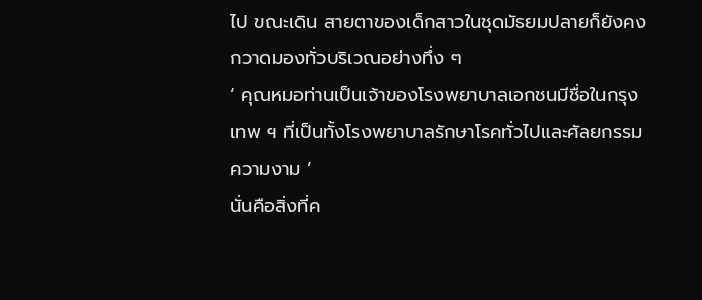ไป ขณะเดิน สายตาของเด็กสาวในชุดมัธยมปลายก็ยังคงกวาดมองทั่วบริเวณอย่างทึ่ง ๆ
‘ คุณหมอท่านเป็นเจ้าของโรงพยาบาลเอกชนมีชื่อในกรุงเทพ ฯ ที่เป็นทั้งโรงพยาบาลรักษาโรคทั่วไปและศัลยกรรมความงาม ’
นั่นคือสิ่งที่ค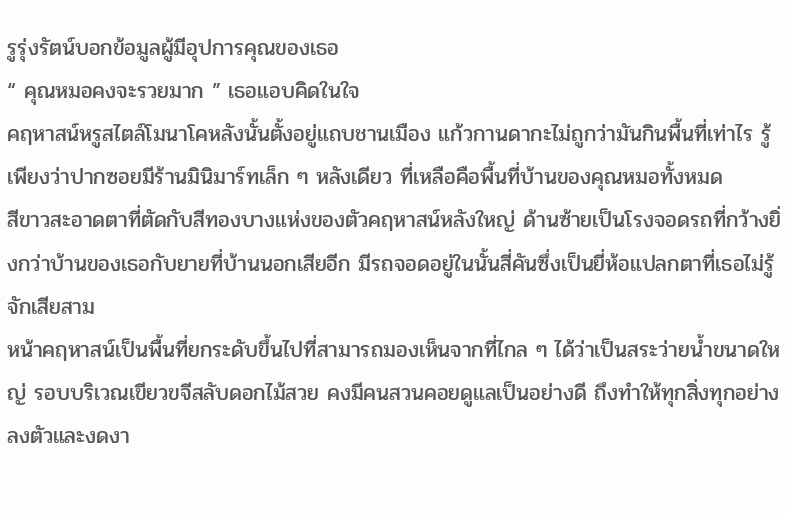รูรุ่งรัตน์บอกข้อมูลผู้มีอุปการคุณของเธอ
“ คุณหมอคงจะรวยมาก ” เธอแอบคิดในใจ
คฤหาสน์หรูสไตล์โมนาโคหลังนั้นตั้งอยู่แถบชานเมือง แก้วกานดากะไม่ถูกว่ามันกินพื้นที่เท่าไร รู้เพียงว่าปากซอยมีร้านมินิมาร์ทเล็ก ๆ หลังเดียว ที่เหลือคือพื้นที่บ้านของคุณหมอทั้งหมด
สีขาวสะอาดตาที่ตัดกับสีทองบางแห่งของตัวคฤหาสน์หลังใหญ่ ด้านซ้ายเป็นโรงจอดรถที่กว้างยิ่งกว่าบ้านของเธอกับยายที่บ้านนอกเสียอีก มีรถจอดอยู่ในนั้นสี่คันซึ่งเป็นยี่ห้อแปลกตาที่เธอไม่รู้จักเสียสาม
หน้าคฤหาสน์เป็นพื้นที่ยกระดับขึ้นไปที่สามารถมองเห็นจากที่ไกล ๆ ได้ว่าเป็นสระว่ายน้ำขนาดใหญ่ รอบบริเวณเขียวขจีสลับดอกไม้สวย คงมีคนสวนคอยดูแลเป็นอย่างดี ถึงทำให้ทุกสิ่งทุกอย่างลงตัวและงดงา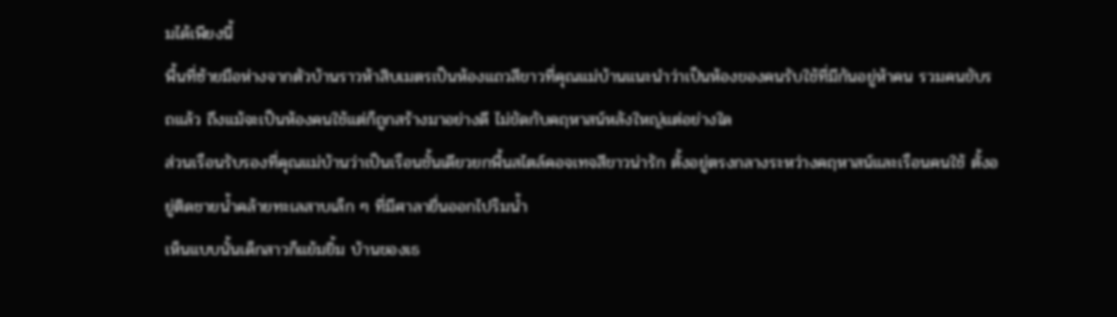มได้เพียงนี้
พื้นที่ซ้ายมือห่างจากตัวบ้านราวห้าสิบเมตรเป็นห้องแถวสีขาวที่คุณแม่บ้านแนะนำว่าเป็นห้องของคนรับใช้ที่มีกันอยู่ห้าคน รวมคนขับรถแล้ว ถึงแม้จะเป็นห้องคนใช้แต่ก็ถูกสร้างมาอย่างดี ไม่ขัดกับคฤหาสน์หลังใหญ่แต่อย่างใด
ส่วนเรือนรับรองที่คุณแม่บ้านว่าเป็นเรือนชั้นเดียวยกพื้นสไตล์คอจเทจสีขาวน่ารัก ตั้งอยู่ตรงกลางระหว่างคฤหาสน์และเรือนคนใช้ ตั้งอยู่ติดชายน้ำคล้ายทะเลสาบเล็ก ๆ ที่มีศาลายื่นออกไปริมน้ำ
เห็นแบบนั้นเด็กสาวก็แย้มยิ้ม บ้านของเธ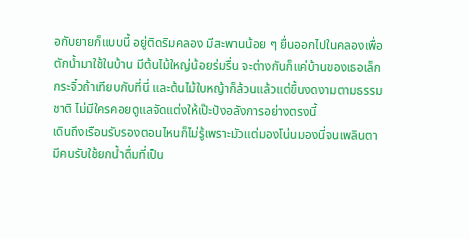อกับยายก็แบบนี้ อยู่ติดริมคลอง มีสะพานน้อย ๆ ยื่นออกไปในคลองเพื่อตักน้ำมาใช้ในบ้าน มีต้นไม้ใหญ่น้อยร่มรื่น จะต่างกันก็แค่บ้านของเธอเล็กกระจิ๋วถ้าเทียบกับที่นี่ และต้นไม้ใบหญ้าก็ล้วนแล้วแต่ขึ้นงดงามตามธรรมชาติ ไม่มีใครคอยดูแลจัดแต่งให้เป๊ะปังอลังการอย่างตรงนี้
เดินถึงเรือนรับรองตอนไหนก็ไม่รู้เพราะมัวแต่มองโน่นมองนี่จนเพลินตา มีคนรับใช้ยกน้ำดื่มที่เป็น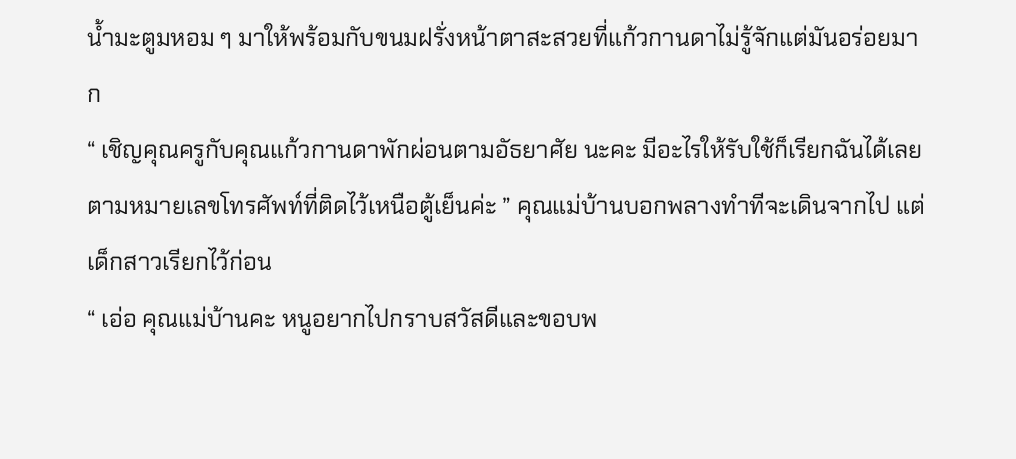น้ำมะตูมหอม ๆ มาให้พร้อมกับขนมฝรั่งหน้าตาสะสวยที่แก้วกานดาไม่รู้จักแต่มันอร่อยมาก
“ เชิญคุณครูกับคุณแก้วกานดาพักผ่อนตามอัธยาศัย นะคะ มีอะไรให้รับใช้ก็เรียกฉันได้เลย ตามหมายเลขโทรศัพท์ที่ติดไว้เหนือตู้เย็นค่ะ ” คุณแม่บ้านบอกพลางทำทีจะเดินจากไป แต่เด็กสาวเรียกไว้ก่อน
“ เอ่อ คุณแม่บ้านคะ หนูอยากไปกราบสวัสดีและขอบพ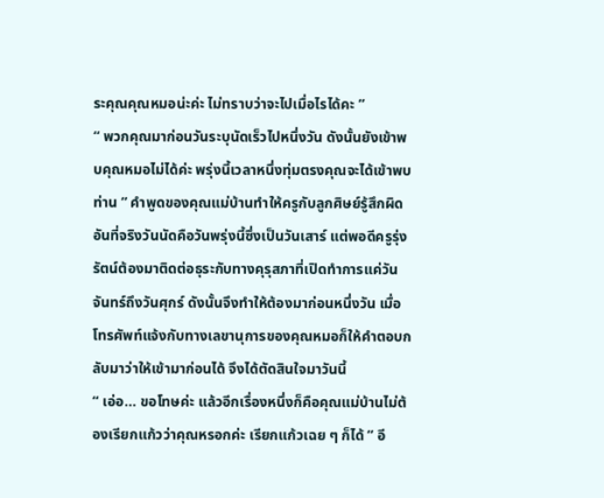ระคุณคุณหมอน่ะค่ะ ไม่ทราบว่าจะไปเมื่อไรได้คะ ”
“ พวกคุณมาก่อนวันระบุนัดเร็วไปหนึ่งวัน ดังนั้นยังเข้าพบคุณหมอไม่ได้ค่ะ พรุ่งนี้เวลาหนึ่งทุ่มตรงคุณจะได้เข้าพบท่าน ” คำพูดของคุณแม่บ้านทำให้ครูกับลูกศิษย์รู้สึกผิด อันที่จริงวันนัดคือวันพรุ่งนี้ซึ่งเป็นวันเสาร์ แต่พอดีครูรุ่งรัตน์ต้องมาติดต่อธุระกับทางคุรุสภาที่เปิดทำการแค่วันจันทร์ถึงวันศุกร์ ดังนั้นจึงทำให้ต้องมาก่อนหนึ่งวัน เมื่อโทรศัพท์แจ้งกับทางเลขานุการของคุณหมอก็ให้คำตอบกลับมาว่าให้เข้ามาก่อนได้ จึงได้ตัดสินใจมาวันนี้
“ เอ่อ... ขอโทษค่ะ แล้วอีกเรื่องหนึ่งก็คือคุณแม่บ้านไม่ต้องเรียกแก้วว่าคุณหรอกค่ะ เรียกแก้วเฉย ๆ ก็ได้ ” อี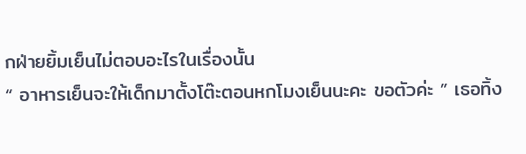กฝ่ายยิ้มเย็นไม่ตอบอะไรในเรื่องนั้น
“ อาหารเย็นจะให้เด็กมาตั้งโต๊ะตอนหกโมงเย็นนะคะ ขอตัวค่ะ ” เธอทิ้ง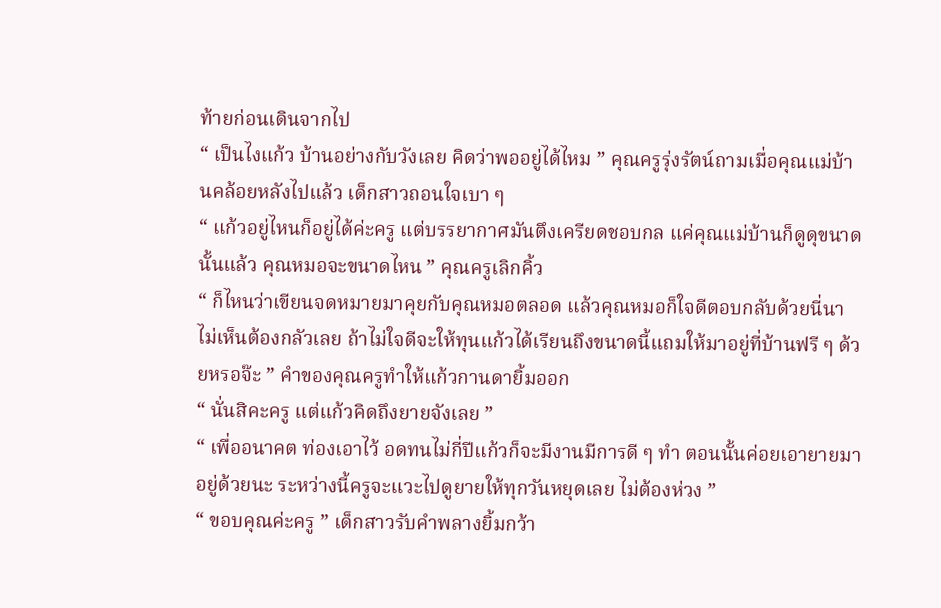ท้ายก่อนเดินจากไป
“ เป็นไงแก้ว บ้านอย่างกับวังเลย คิดว่าพออยู่ได้ไหม ” คุณครูรุ่งรัตน์ถามเมื่อคุณแม่บ้านคล้อยหลังไปแล้ว เด็กสาวถอนใจเบา ๆ
“ แก้วอยู่ไหนก็อยู่ได้ค่ะครู แต่บรรยากาศมันตึงเครียดชอบกล แค่คุณแม่บ้านก็ดูดุขนาดนั้นแล้ว คุณหมอจะขนาดไหน ” คุณครูเลิกคิ้ว
“ ก็ไหนว่าเขียนจดหมายมาคุยกับคุณหมอตลอด แล้วคุณหมอก็ใจดีตอบกลับด้วยนี่นา ไม่เห็นต้องกลัวเลย ถ้าไม่ใจดีจะให้ทุนแก้วได้เรียนถึงขนาดนี้แถมให้มาอยู่ที่บ้านฟรี ๆ ด้วยหรอจ๊ะ ” คำของคุณครูทำให้แก้วกานดายิ้มออก
“ นั่นสิคะครู แต่แก้วคิดถึงยายจังเลย ”
“ เพื่ออนาคต ท่องเอาไว้ อดทนไม่กี่ปีแก้วก็จะมีงานมีการดี ๆ ทำ ตอนนั้นค่อยเอายายมาอยู่ด้วยนะ ระหว่างนี้ครูจะแวะไปดูยายให้ทุกวันหยุดเลย ไม่ต้องห่วง ”
“ ขอบคุณค่ะครู ” เด็กสาวรับคำพลางยิ้มกว้า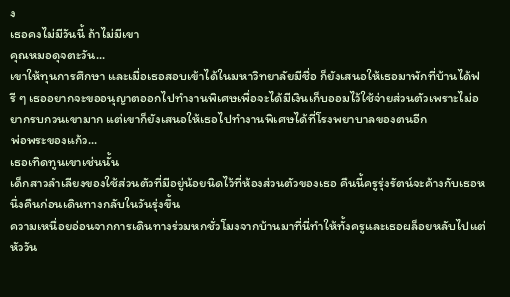ง
เธอคงไม่มีวันนี้ ถ้าไม่มีเขา
คุณหมอดุจตะวัน...
เขาให้ทุนการศึกษา และเมื่อเธอสอบเข้าได้ในมหาวิทยาลัยมีชื่อ ก็ยังเสนอให้เธอมาพักที่บ้านได้ฟรี ๆ เธออยากจะขออนุญาตออกไปทำงานพิเศษเพื่อจะได้มีเงินเก็บออมไว้ใช้จ่ายส่วนตัวเพราะไม่อยากรบกวนเขามาก แต่เขาก็ยังเสนอให้เธอไปทำงานพิเศษได้ที่โรงพยาบาลของตนอีก
พ่อพระของแก้ว...
เธอเทิดทูนเขาเช่นนั้น
เด็กสาวลำเลียงของใช้ส่วนตัวที่มีอยู่น้อยนิดไว้ที่ห้องส่วนตัวของเธอ คืนนี้ครูรุ่งรัตน์จะค้างกับเธอหนึ่งคืนก่อนเดินทางกลับในวันรุ่งขึ้น
ความเหนื่อยอ่อนจากการเดินทางร่วมหกชั่วโมงจากบ้านมาที่นี่ทำให้ทั้งครูและเธอผล็อยหลับไปแต่หัววัน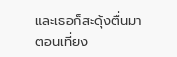และเธอก็สะดุ้งตื่นมาตอนเที่ยง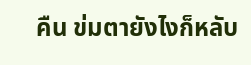คืน ข่มตายังไงก็หลับ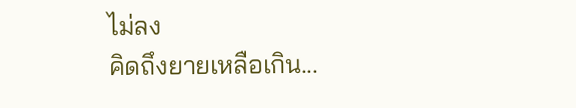ไม่ลง
คิดถึงยายเหลือเกิน...